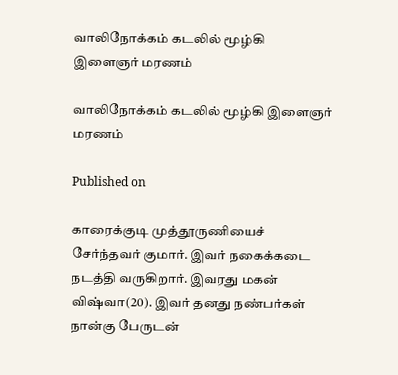வாலிநோக்கம் கடலில் மூழ்கி   இளைஞர் மரணம்

வாலிநோக்கம் கடலில் மூழ்கி இளைஞர் மரணம்

Published on

காரைக்குடி முத்தூருணியைச் சேர்ந்தவர் குமார். இவர் நகைக்கடை நடத்தி வருகிறார். இவரது மகன் விஷ்வா(20). இவர் தனது நண்பர்கள் நான்கு பேருடன்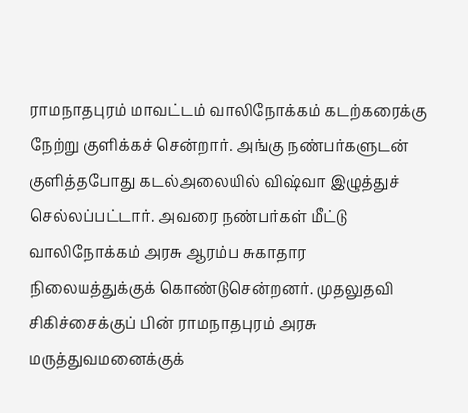ராமநாதபுரம் மாவட்டம் வாலிநோக்கம் கடற்கரைக்கு நேற்று குளிக்கச் சென்றார். அங்கு நண்பர்களுடன் குளித்தபோது கடல்அலையில் விஷ்வா இழுத்துச் செல்லப்பட்டார். அவரை நண்பர்கள் மீட்டு வாலிநோக்கம் அரசு ஆரம்ப சுகாதார நிலையத்துக்குக் கொண்டுசென்றனர். முதலுதவி சிகிச்சைக்குப் பின் ராமநாதபுரம் அரசு மருத்துவமனைக்குக்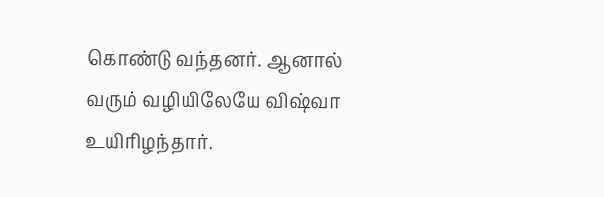கொண்டு வந்தனர். ஆனால் வரும் வழியிலேயே விஷ்வா உயிரிழந்தார்.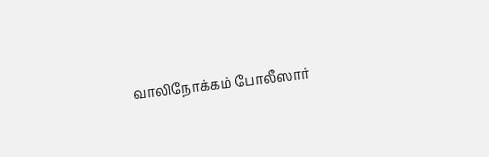வாலிநோக்கம் போலீஸார்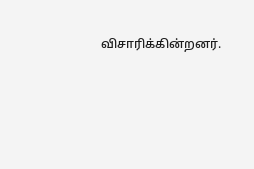விசாரிக்கின்றனர்.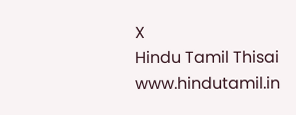X
Hindu Tamil Thisai
www.hindutamil.in